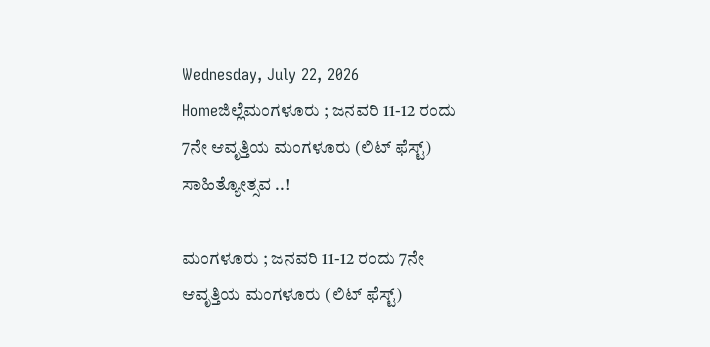Wednesday, July 22, 2026
Homeಜಿಲ್ಲೆಮಂಗಳೂರು ; ಜನವರಿ 11-12 ರಂದು 7ನೇ ಆವೃತ್ತಿಯ ಮಂಗಳೂರು (ಲಿಟ್ ಫೆಸ್ಟ್) ಸಾಹಿತ್ಯೋತ್ಸವ ..!

ಮಂಗಳೂರು ; ಜನವರಿ 11-12 ರಂದು 7ನೇ ಆವೃತ್ತಿಯ ಮಂಗಳೂರು (ಲಿಟ್ ಫೆಸ್ಟ್)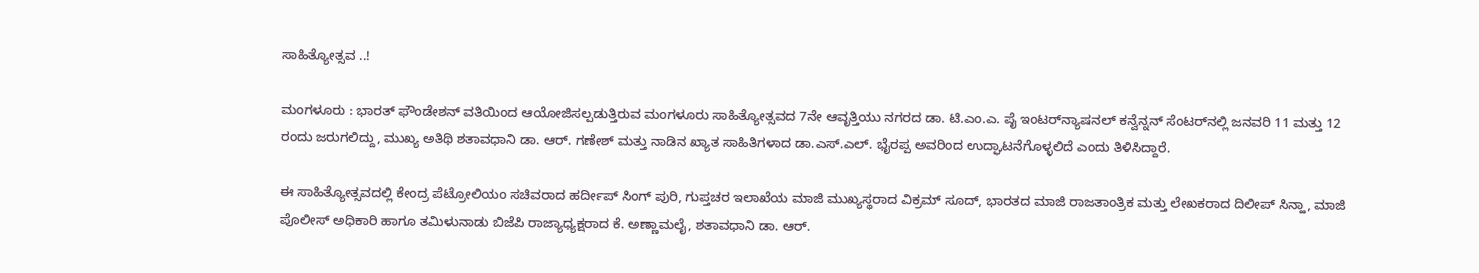ಸಾಹಿತ್ಯೋತ್ಸವ ..!

ಮಂಗಳೂರು : ಭಾರತ್ ಫೌಂಡೇಶನ್ ವತಿಯಿಂದ ಆಯೋಜಿಸಲ್ಪಡುತ್ತಿರುವ ಮಂಗಳೂರು ಸಾಹಿತ್ಯೋತ್ಸವದ 7ನೇ ಆವೃತ್ತಿಯು ನಗರದ ಡಾ. ಟಿ.ಎಂ.ಎ. ಪೈ ಇಂಟರ್‌ನ್ಯಾಷನಲ್ ಕನ್ವೆನ್ನನ್ ಸೆಂಟರ್‌ನಲ್ಲಿ ಜನವರಿ 11 ಮತ್ತು 12 ರಂದು ಜರುಗಲಿದ್ದು, ಮುಖ್ಯ ಅತಿಥಿ ಶತಾವಧಾನಿ ಡಾ. ಆರ್. ಗಣೇಶ್ ಮತ್ತು ನಾಡಿನ ಖ್ಯಾತ ಸಾಹಿತಿಗಳಾದ ಡಾ.ಎಸ್.ಎಲ್. ಭೈರಪ್ಪ ಅವರಿಂದ ಉದ್ಘಾಟನೆಗೊಳ್ಳಲಿದೆ ಎಂದು ತಿಳಿಸಿದ್ದಾರೆ.

ಈ ಸಾಹಿತ್ಯೋತ್ಸವದಲ್ಲಿ ಕೇಂದ್ರ ಪೆಟ್ರೋಲಿಯಂ ಸಚಿವರಾದ ಹರ್ದೀಪ್ ಸಿಂಗ್ ಪುರಿ, ಗುಪ್ತಚರ ಇಲಾಖೆಯ ಮಾಜಿ ಮುಖ್ಯಸ್ಥರಾದ ವಿಕ್ರಮ್ ಸೂದ್, ಭಾರತದ ಮಾಜಿ ರಾಜತಾಂತ್ರಿಕ ಮತ್ತು ಲೇಖಕರಾದ ದಿಲೀಪ್ ಸಿನ್ಹಾ, ಮಾಜಿ ಪೊಲೀಸ್ ಅಧಿಕಾರಿ ಹಾಗೂ ತಮಿಳುನಾಡು ಬಿಜೆಪಿ ರಾಜ್ಯಾಧ್ಯಕ್ಷರಾದ ಕೆ. ಅಣ್ಣಾಮಲೈ, ಶತಾವಧಾನಿ ಡಾ. ಆರ್.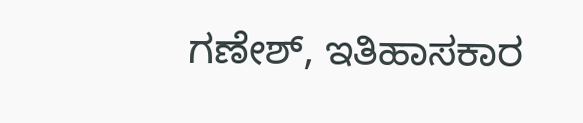ಗಣೇಶ್, ಇತಿಹಾಸಕಾರ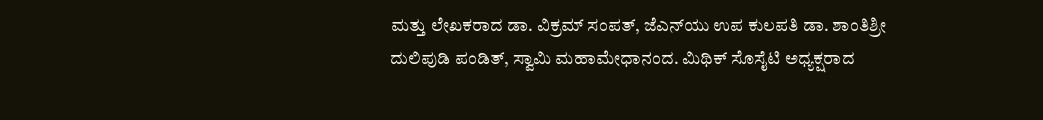ಮತ್ತು ಲೇಖಕರಾದ ಡಾ. ವಿಕ್ರಮ್ ಸಂಪತ್, ಜೆಎನ್‌ಯು ಉಪ ಕುಲಪತಿ ಡಾ. ಶಾಂತಿಶ್ರೀ ದುಲಿಪುಡಿ ಪಂಡಿತ್, ಸ್ವಾಮಿ ಮಹಾಮೇಧಾನಂದ. ಮಿಥಿಕ್ ಸೊಸೈಟಿ ಅಧ್ಯಕ್ಷರಾದ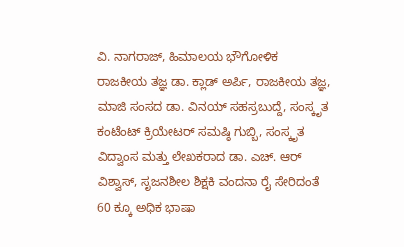ವಿ. ನಾಗರಾಜ್, ಹಿಮಾಲಯ ಭೌಗೋಳಿಕ ರಾಜಕೀಯ ತಜ್ಞ ಡಾ. ಕ್ಲಾಡ್ ಅರ್ಪಿ, ರಾಜಕೀಯ ತಜ್ಞ, ಮಾಜಿ ಸಂಸದ ಡಾ. ವಿನಯ್ ಸಹಸ್ರಬುದ್ದೆ, ಸಂಸ್ಕೃತ ಕಂಟೆಂಟ್ ಕ್ರಿಯೇಟರ್ ಸಮಷ್ಠಿ ಗುಬ್ಬಿ, ಸಂಸ್ಕೃತ ವಿದ್ವಾಂಸ ಮತ್ತು ಲೇಖಕರಾದ ಡಾ. ಎಚ್. ಆರ್ ವಿಶ್ವಾಸ್, ಸೃಜನಶೀಲ ಶಿಕ್ಷಕಿ ವಂದನಾ ರೈ ಸೇರಿದಂತೆ 60 ಕ್ಕೂ ಅಧಿಕ ಭಾಷಾ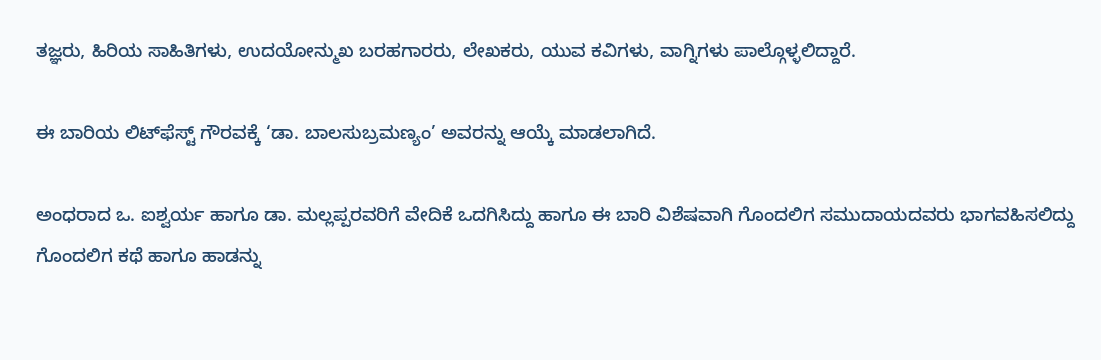ತಜ್ಞರು, ಹಿರಿಯ ಸಾಹಿತಿಗಳು, ಉದಯೋನ್ಮುಖ ಬರಹಗಾರರು, ಲೇಖಕರು, ಯುವ ಕವಿಗಳು, ವಾಗ್ನಿಗಳು ಪಾಲ್ಗೊಳ್ಳಲಿದ್ದಾರೆ.

ಈ ಬಾರಿಯ ಲಿಟ್‌ಫೆಸ್ಟ್ ಗೌರವಕ್ಕೆ ‘ಡಾ. ಬಾಲಸುಬ್ರಮಣ್ಯಂ’ ಅವರನ್ನು ಆಯ್ಕೆ ಮಾಡಲಾಗಿದೆ.

ಅಂಧರಾದ ಒ. ಐಶ್ವರ್ಯ ಹಾಗೂ ಡಾ. ಮಲ್ಲಪ್ಪರವರಿಗೆ ವೇದಿಕೆ ಒದಗಿಸಿದ್ದು ಹಾಗೂ ಈ ಬಾರಿ ವಿಶೆಷವಾಗಿ ಗೊಂದಲಿಗ ಸಮುದಾಯದವರು ಭಾಗವಹಿಸಲಿದ್ದು ಗೊಂದಲಿಗ ಕಥೆ ಹಾಗೂ ಹಾಡನ್ನು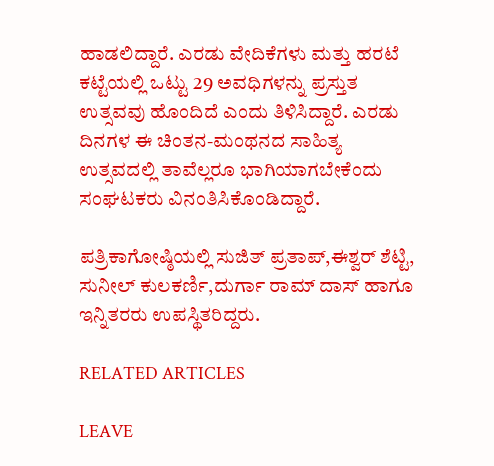ಹಾಡಲಿದ್ದಾರೆ. ಎರಡು ವೇದಿಕೆಗಳು ಮತ್ತು ಹರಟೆ ಕಟ್ಟೆಯಲ್ಲಿ ಒಟ್ಟು 29 ಅವಧಿಗಳನ್ನು ಪ್ರಸ್ತುತ ಉತ್ಸವವು ಹೊಂದಿದೆ ಎಂದು ತಿಳಿಸಿದ್ದಾರೆ. ಎರಡು ದಿನಗಳ ಈ ಚಿಂತನ-ಮಂಥನದ ಸಾಹಿತ್ಯ ಉತ್ಸವದಲ್ಲಿ ತಾವೆಲ್ಲರೂ ಭಾಗಿಯಾಗಬೇಕೆಂದು ಸಂಘಟಕರು ವಿನಂತಿಸಿಕೊಂಡಿದ್ದಾರೆ.

ಪತ್ರಿಕಾಗೋಷ್ಠಿಯಲ್ಲಿ ಸುಜಿತ್ ಪ್ರತಾಪ್,ಈಶ್ವರ್ ಶೆಟ್ಟಿ, ಸುನೀಲ್ ಕುಲಕರ್ಣಿ,ದುರ್ಗಾ ರಾಮ್ ದಾಸ್ ಹಾಗೂ ಇನ್ನಿತರರು ಉಪಸ್ಥಿತರಿದ್ದರು.

RELATED ARTICLES

LEAVE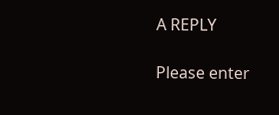A REPLY

Please enter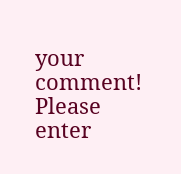your comment!
Please enter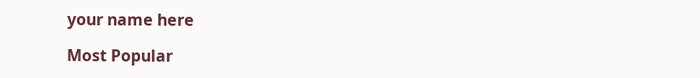your name here

Most Popular